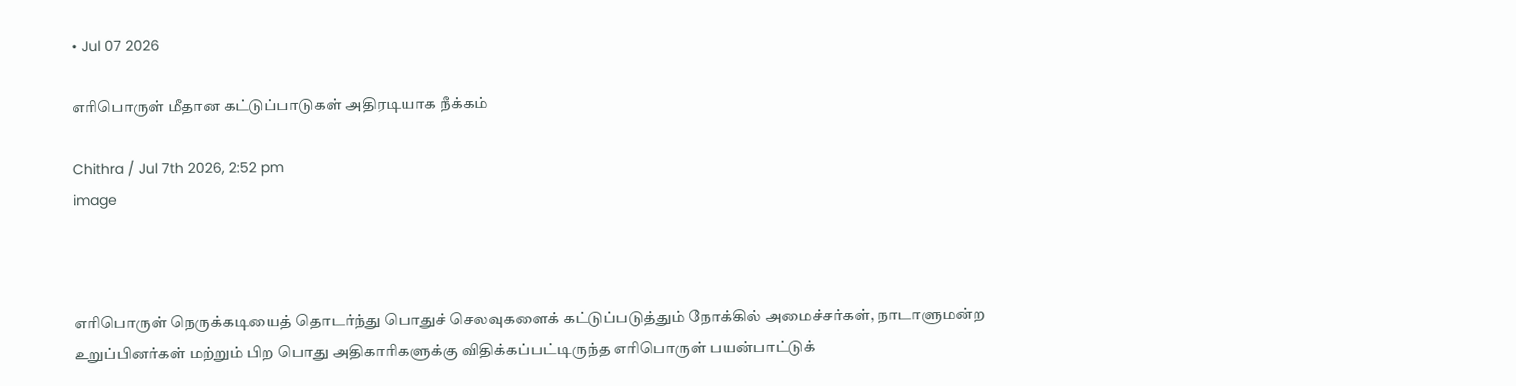• Jul 07 2026

எரிபொருள் மீதான கட்டுப்பாடுகள் அதிரடியாக நீக்கம்

Chithra / Jul 7th 2026, 2:52 pm
image



எரிபொருள் நெருக்கடியைத் தொடர்ந்து பொதுச் செலவுகளைக் கட்டுப்படுத்தும் நோக்கில் அமைச்சர்கள், நாடாளுமன்ற உறுப்பினர்கள் மற்றும் பிற பொது அதிகாரிகளுக்கு விதிக்கப்பட்டிருந்த எரிபொருள் பயன்பாட்டுக்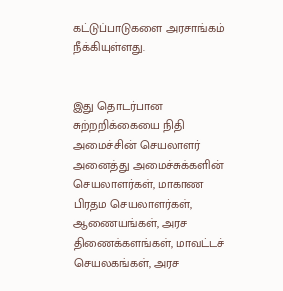கட்டுப்பாடுகளை அரசாங்கம் நீக்கியுள்ளது.


இது தொடர்பான சுற்றறிக்கையை நிதி அமைச்சின் செயலாளர் அனைத்து அமைச்சுக்களின் செயலாளர்கள், மாகாண பிரதம செயலாளர்கள், ஆணையங்கள், அரச திணைக்களங்கள், மாவட்டச் செயலகங்கள், அரச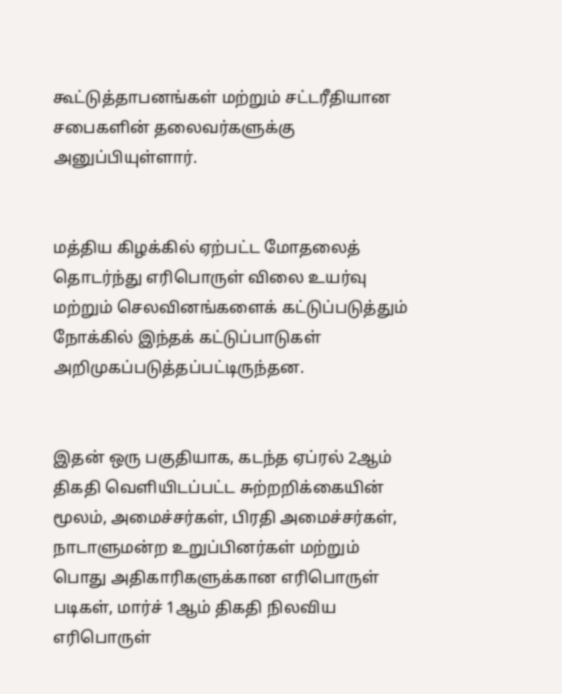கூட்டுத்தாபனங்கள் மற்றும் சட்டரீதியான சபைகளின் தலைவர்களுக்கு அனுப்பியுள்ளார்.


மத்திய கிழக்கில் ஏற்பட்ட மோதலைத் தொடர்ந்து எரிபொருள் விலை உயர்வு மற்றும் செலவினங்களைக் கட்டுப்படுத்தும் நோக்கில் இந்தக் கட்டுப்பாடுகள் அறிமுகப்படுத்தப்பட்டிருந்தன.


இதன் ஒரு பகுதியாக, கடந்த ஏப்ரல் 2ஆம் திகதி வெளியிடப்பட்ட சுற்றறிக்கையின் மூலம், அமைச்சர்கள், பிரதி அமைச்சர்கள், நாடாளுமன்ற உறுப்பினர்கள் மற்றும் பொது அதிகாரிகளுக்கான எரிபொருள் படிகள், மார்ச் 1ஆம் திகதி நிலவிய எரிபொருள்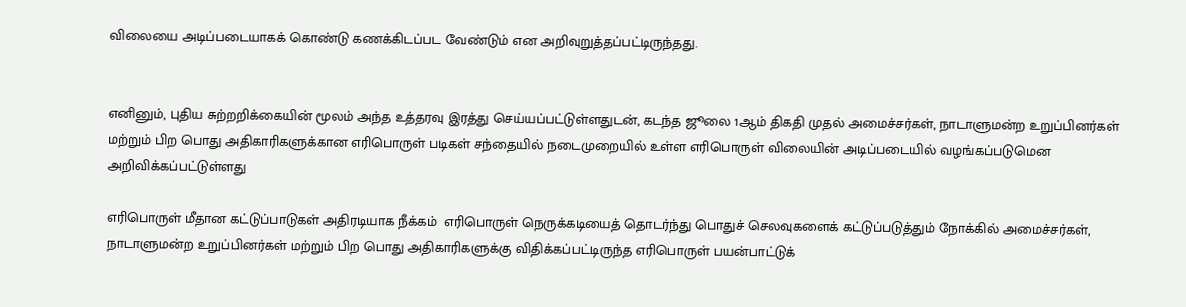விலையை அடிப்படையாகக் கொண்டு கணக்கிடப்பட வேண்டும் என அறிவுறுத்தப்பட்டிருந்தது.


எனினும், புதிய சுற்றறிக்கையின் மூலம் அந்த உத்தரவு இரத்து செய்யப்பட்டுள்ளதுடன், கடந்த ஜூலை 1ஆம் திகதி முதல் அமைச்சர்கள், நாடாளுமன்ற உறுப்பினர்கள் மற்றும் பிற பொது அதிகாரிகளுக்கான எரிபொருள் படிகள் சந்தையில் நடைமுறையில் உள்ள எரிபொருள் விலையின் அடிப்படையில் வழங்கப்படுமென அறிவிக்கப்பட்டுள்ளது

எரிபொருள் மீதான கட்டுப்பாடுகள் அதிரடியாக நீக்கம்  எரிபொருள் நெருக்கடியைத் தொடர்ந்து பொதுச் செலவுகளைக் கட்டுப்படுத்தும் நோக்கில் அமைச்சர்கள், நாடாளுமன்ற உறுப்பினர்கள் மற்றும் பிற பொது அதிகாரிகளுக்கு விதிக்கப்பட்டிருந்த எரிபொருள் பயன்பாட்டுக்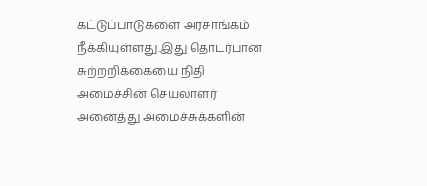கட்டுப்பாடுகளை அரசாங்கம் நீக்கியுள்ளது.இது தொடர்பான சுற்றறிக்கையை நிதி அமைச்சின் செயலாளர் அனைத்து அமைச்சுக்களின்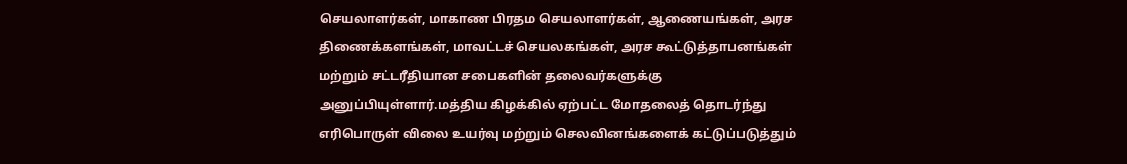செயலாளர்கள், மாகாண பிரதம செயலாளர்கள், ஆணையங்கள், அரச திணைக்களங்கள், மாவட்டச் செயலகங்கள், அரச கூட்டுத்தாபனங்கள் மற்றும் சட்டரீதியான சபைகளின் தலைவர்களுக்கு அனுப்பியுள்ளார்.மத்திய கிழக்கில் ஏற்பட்ட மோதலைத் தொடர்ந்து எரிபொருள் விலை உயர்வு மற்றும் செலவினங்களைக் கட்டுப்படுத்தும்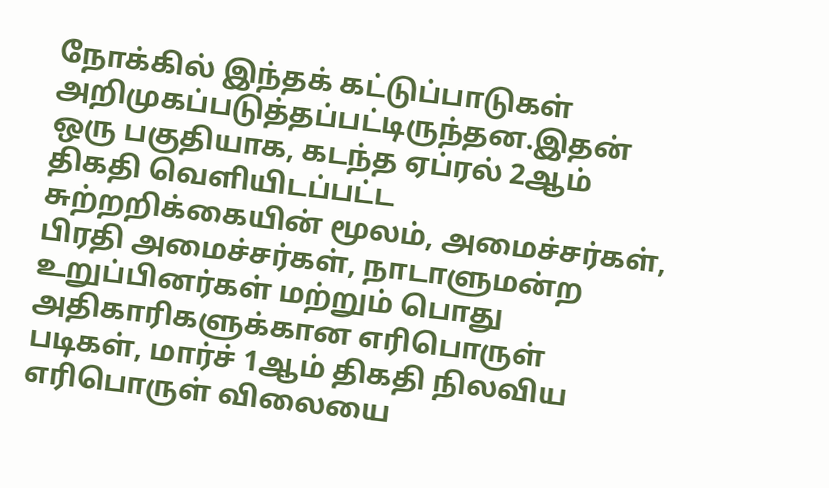நோக்கில் இந்தக் கட்டுப்பாடுகள் அறிமுகப்படுத்தப்பட்டிருந்தன.இதன் ஒரு பகுதியாக, கடந்த ஏப்ரல் 2ஆம் திகதி வெளியிடப்பட்ட சுற்றறிக்கையின் மூலம், அமைச்சர்கள், பிரதி அமைச்சர்கள், நாடாளுமன்ற உறுப்பினர்கள் மற்றும் பொது அதிகாரிகளுக்கான எரிபொருள் படிகள், மார்ச் 1ஆம் திகதி நிலவிய எரிபொருள் விலையை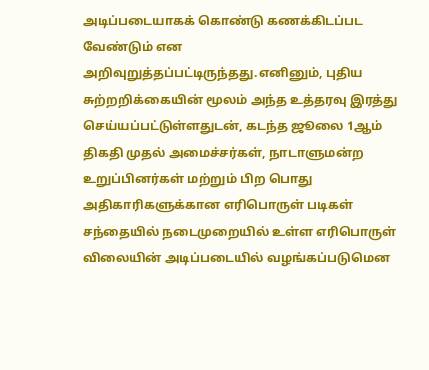அடிப்படையாகக் கொண்டு கணக்கிடப்பட வேண்டும் என அறிவுறுத்தப்பட்டிருந்தது.எனினும், புதிய சுற்றறிக்கையின் மூலம் அந்த உத்தரவு இரத்து செய்யப்பட்டுள்ளதுடன், கடந்த ஜூலை 1ஆம் திகதி முதல் அமைச்சர்கள், நாடாளுமன்ற உறுப்பினர்கள் மற்றும் பிற பொது அதிகாரிகளுக்கான எரிபொருள் படிகள் சந்தையில் நடைமுறையில் உள்ள எரிபொருள் விலையின் அடிப்படையில் வழங்கப்படுமென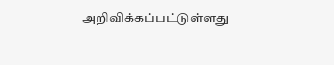அறிவிக்கப்பட்டுள்ளது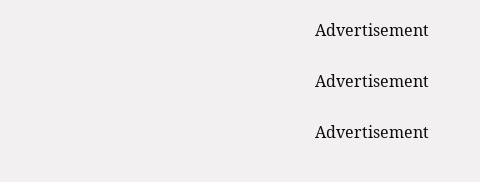Advertisement

Advertisement

Advertisement